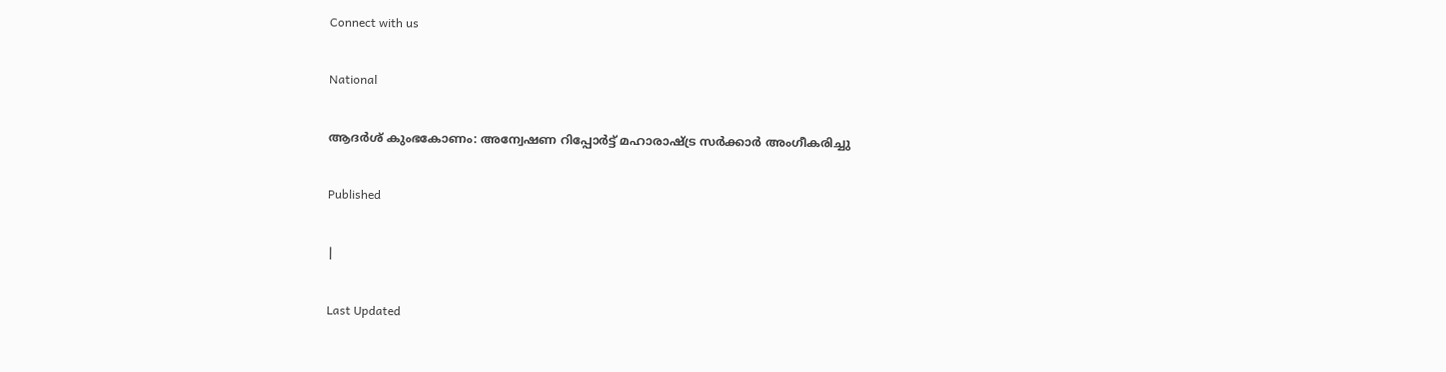Connect with us

National

ആദര്‍ശ് കുംഭകോണം: അന്വേഷണ റിപ്പോര്‍ട്ട് മഹാരാഷ്ട്ര സർക്കാർ അംഗീകരിച്ചു

Published

|

Last Updated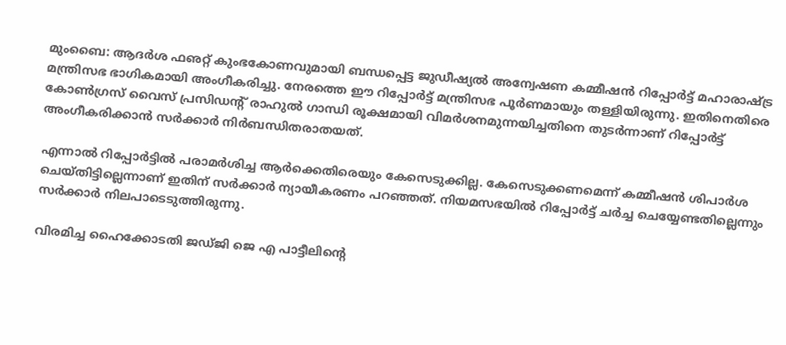മുംബൈ: ആദര്‍ശ ഫഌറ്റ് കുംഭകോണവുമായി ബന്ധപ്പെട്ട ജുഡീഷ്യല്‍ അന്വേഷണ കമ്മീഷന്‍ റിപ്പോര്‍ട്ട് മഹാരാഷ്ട്ര മന്ത്രിസഭ ഭാഗികമായി അംഗീകരിച്ചു. നേരത്തെ ഈ റിപ്പോര്‍ട്ട് മന്ത്രിസഭ പൂര്‍ണമായും തള്ളിയിരുന്നു. ഇതിനെതിരെ കോണ്‍ഗ്രസ് വൈസ് പ്രസിഡന്റ് രാഹുല്‍ ഗാന്ധി രൂക്ഷമായി വിമര്‍ശനമുന്നയിച്ചതിനെ തുടര്‍ന്നാണ് റിപ്പോര്‍ട്ട് അംഗീകരിക്കാന്‍ സര്‍ക്കാര്‍ നിര്‍ബന്ധിതരാതയത്.

എന്നാല്‍ റിപ്പോര്‍ട്ടില്‍ പരാമര്‍ശിച്ച ആര്‍ക്കെതിരെയും കേസെടുക്കില്ല. കേസെടുക്കണമെന്ന് കമ്മീഷന്‍ ശിപാര്‍ശ ചെയ്തിട്ടില്ലെന്നാണ് ഇതിന് സര്‍ക്കാര്‍ ന്യായീകരണം പറഞ്ഞത്. നിയമസഭയില്‍ റിപ്പോര്‍ട്ട് ചര്‍ച്ച ചെയ്യേണ്ടതില്ലെന്നും സര്‍ക്കാര്‍ നിലപാടെടുത്തിരുന്നു.

വിരമിച്ച ഹൈക്കോടതി ജഡ്ജി ജെ എ പാട്ടീലിന്റെ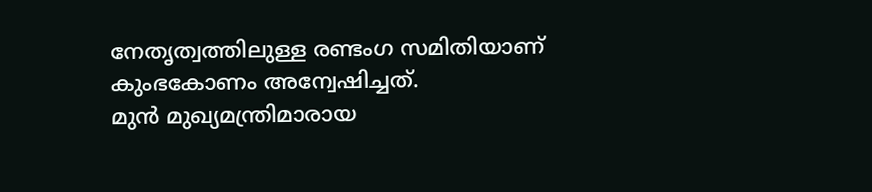നേതൃത്വത്തിലുള്ള രണ്ടംഗ സമിതിയാണ് കുംഭകോണം അന്വേഷിച്ചത്.
മുന്‍ മുഖ്യമന്ത്രിമാരായ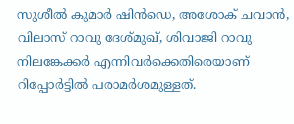സുശീല്‍ കുമാര്‍ ഷിന്‍ഡെ, അശോക് ചവാന്‍, വിലാസ് റാവു ദേശ്മുഖ്, ശിവാജി റാവു നിലങ്കേക്കര്‍ എന്നിവര്‍ക്കെതിരെയാണ് റിപ്പോര്‍ട്ടില്‍ പരാമര്‍ശമുള്ളത്.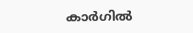കാര്‍ഗില്‍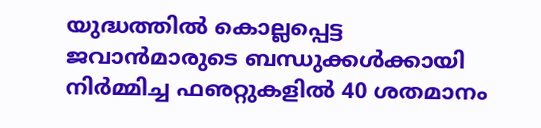യുദ്ധത്തില്‍ കൊല്ലപ്പെട്ട ജവാന്‍മാരുടെ ബന്ധുക്കള്‍ക്കായി നിര്‍മ്മിച്ച ഫഌറ്റുകളില്‍ 40 ശതമാനം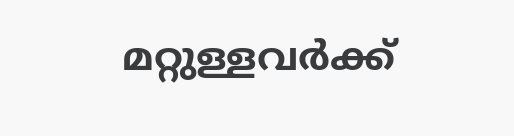മറ്റുള്ളവര്‍ക്ക്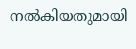നല്‍കിയതുമായി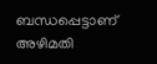ബന്ധപ്പെട്ടാണ് അഴിമതി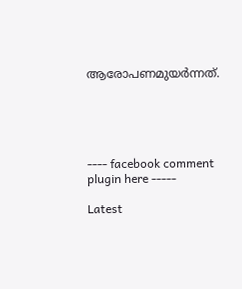ആരോപണമുയര്‍ന്നത്.





---- facebook comment plugin here -----

Latest